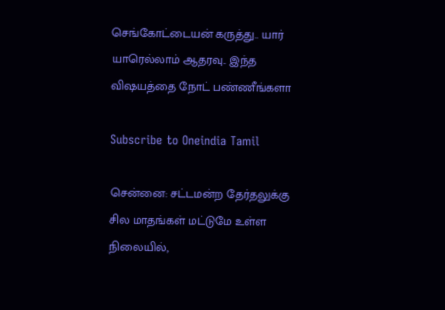செங்கோட்டையன் கருத்து.. யார் யாரெல்லாம் ஆதரவு.. இந்த விஷயத்தை நோட் பண்ணீங்களா

Subscribe to Oneindia Tamil

சென்னை: சட்டமன்ற தேர்தலுக்கு சில மாதங்கள் மட்டுமே உள்ள நிலையில்,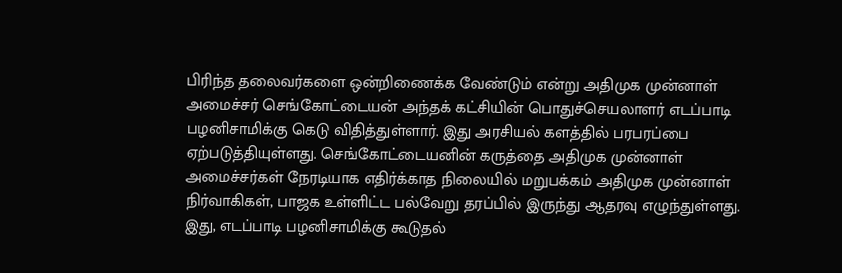பிரிந்த தலைவர்களை ஒன்றிணைக்க வேண்டும் என்று அதிமுக முன்னாள் அமைச்சர் செங்கோட்டையன் அந்தக் கட்சியின் பொதுச்செயலாளர் எடப்பாடி பழனிசாமிக்கு கெடு விதித்துள்ளார். இது அரசியல் களத்தில் பரபரப்பை ஏற்படுத்தியுள்ளது. செங்கோட்டையனின் கருத்தை அதிமுக முன்னாள் அமைச்சர்கள் நேரடியாக எதிர்க்காத நிலையில் மறுபக்கம் அதிமுக முன்னாள் நிர்வாகிகள், பாஜக உள்ளிட்ட பல்வேறு தரப்பில் இருந்து ஆதரவு எழுந்துள்ளது. இது, எடப்பாடி பழனிசாமிக்கு கூடுதல்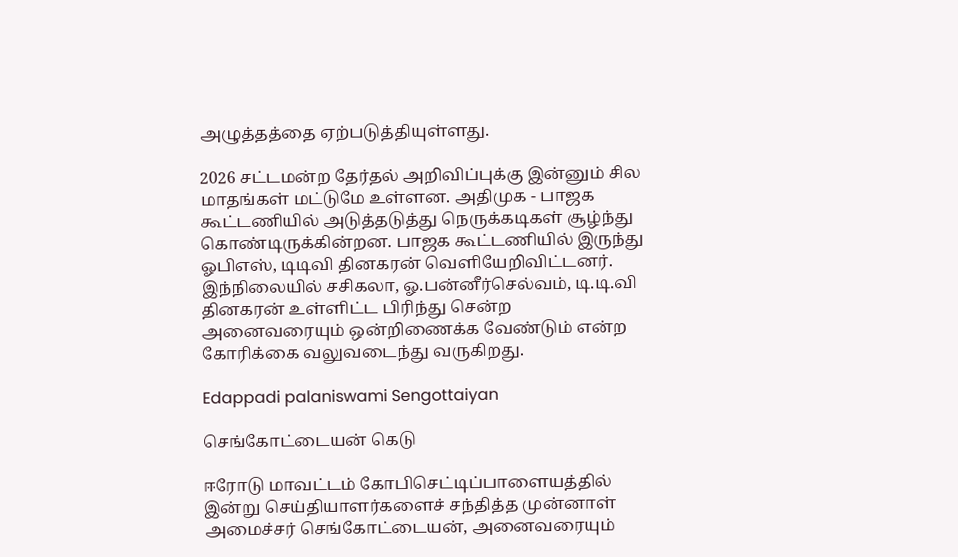அழுத்தத்தை ஏற்படுத்தியுள்ளது.

2026 சட்டமன்ற தேர்தல் அறிவிப்புக்கு இன்னும் சில மாதங்கள் மட்டுமே உள்ளன. அதிமுக - பாஜக கூட்டணியில் அடுத்தடுத்து நெருக்கடிகள் சூழ்ந்து கொண்டிருக்கின்றன. பாஜக கூட்டணியில் இருந்து ஓபிஎஸ், டிடிவி தினகரன் வெளியேறிவிட்டனர். இந்நிலையில் சசிகலா, ஓ.பன்னீர்செல்வம், டி.டி.வி தினகரன் உள்ளிட்ட பிரிந்து சென்ற அனைவரையும் ஒன்றிணைக்க வேண்டும் என்ற கோரிக்கை வலுவடைந்து வருகிறது.

Edappadi palaniswami Sengottaiyan

செங்கோட்டையன் கெடு

ஈரோடு மாவட்டம் கோபிசெட்டிப்பாளையத்தில் இன்று செய்தியாளர்களைச் சந்தித்த முன்னாள் அமைச்சர் செங்கோட்டையன், அனைவரையும்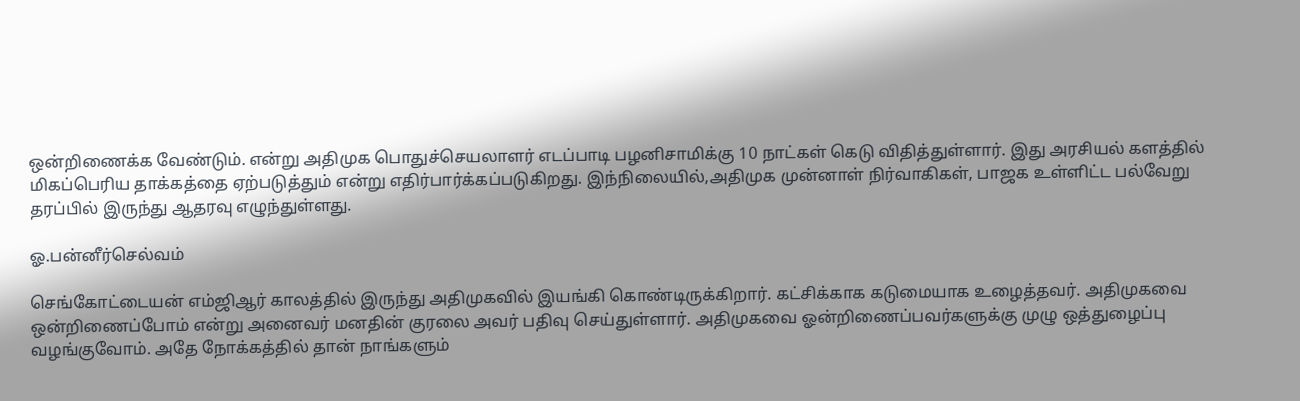ஒன்றிணைக்க வேண்டும். என்று அதிமுக பொதுச்செயலாளர் எடப்பாடி பழனிசாமிக்கு 10 நாட்கள் கெடு விதித்துள்ளார். இது அரசியல் களத்தில் மிகப்பெரிய தாக்கத்தை ஏற்படுத்தும் என்று எதிர்பார்க்கப்படுகிறது. இந்நிலையில்,அதிமுக முன்னாள் நிர்வாகிகள், பாஜக உள்ளிட்ட பல்வேறு தரப்பில் இருந்து ஆதரவு எழுந்துள்ளது.

ஓ.பன்னீர்செல்வம்

செங்கோட்டையன் எம்ஜிஆர் காலத்தில் இருந்து அதிமுகவில் இயங்கி கொண்டிருக்கிறார். கட்சிக்காக கடுமையாக உழைத்தவர். அதிமுகவை ஒன்றிணைப்போம் என்று அனைவர் மனதின் குரலை அவர் பதிவு செய்துள்ளார். அதிமுகவை ஓன்றிணைப்பவர்களுக்கு முழு ஒத்துழைப்பு வழங்குவோம். அதே நோக்கத்தில் தான் நாங்களும்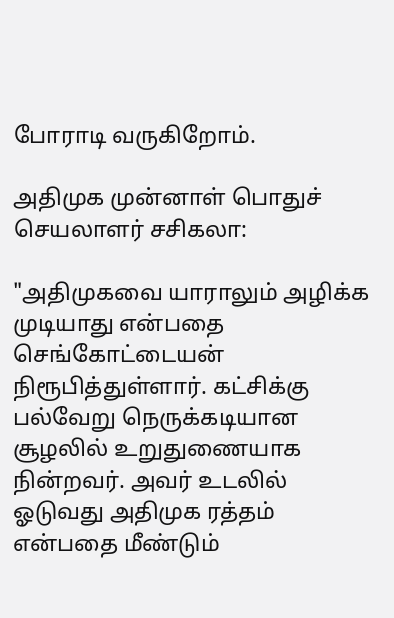போராடி வருகிறோம்.

அதிமுக முன்னாள் பொதுச் செயலாளர் சசிகலா:

"அதிமுகவை யாராலும் அழிக்க முடியாது என்பதை செங்கோட்டையன் நிரூபித்துள்ளார். கட்சிக்கு பல்வேறு நெருக்கடியான சூழலில் உறுதுணையாக நின்றவர். அவர் உடலில் ஓடுவது அதிமுக ரத்தம் என்பதை மீண்டும்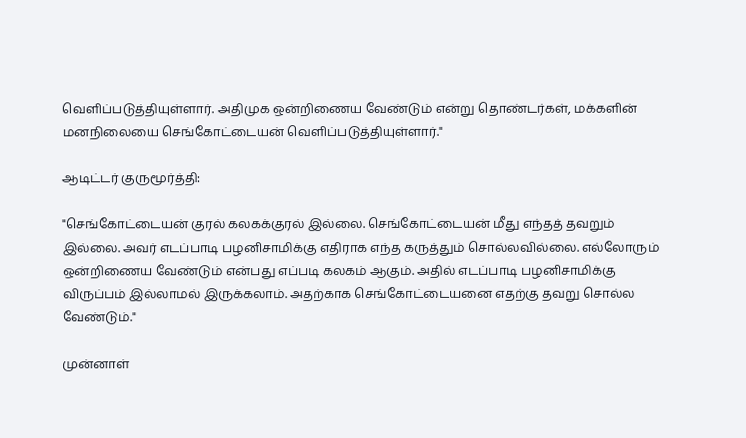வெளிப்படுத்தியுள்ளார். அதிமுக ஒன்றிணைய வேண்டும் என்று தொண்டர்கள், மக்களின் மனநிலையை செங்கோட்டையன் வெளிப்படுத்தியுள்ளார்."

ஆடிட்டர் குருமூர்த்தி:

"செங்கோட்டையன் குரல் கலகக்குரல் இல்லை. செங்கோட்டையன் மீது எந்தத் தவறும் இல்லை. அவர் எடப்பாடி பழனிசாமிக்கு எதிராக எந்த கருத்தும் சொல்லவில்லை. எல்லோரும் ஒன்றிணைய வேண்டும் என்பது எப்படி கலகம் ஆகும். அதில் எடப்பாடி பழனிசாமிக்கு விருப்பம் இல்லாமல் இருக்கலாம். அதற்காக செங்கோட்டையனை எதற்கு தவறு சொல்ல வேண்டும்."

முன்னாள்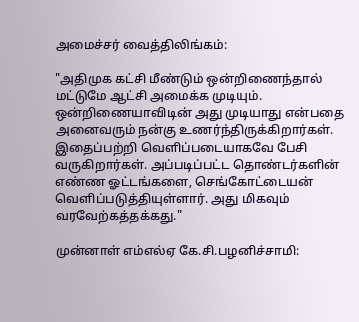அமைச்சர் வைத்திலிங்கம்:

"அதிமுக கட்சி மீண்டும் ஒன்றிணைந்தால் மட்டுமே ஆட்சி அமைக்க முடியும். ஒன்றிணையாவிடின் அது முடியாது என்பதை அனைவரும் நன்கு உணர்ந்திருக்கிறார்கள். இதைப்பற்றி வெளிப்படையாகவே பேசி வருகிறார்கள். அப்படிப்பட்ட தொண்டர்களின் எண்ண ஓட்டங்களை, செங்கோட்டையன் வெளிப்படுத்தியுள்ளார். அது மிகவும் வரவேற்கத்தக்கது."

முன்னாள் எம்எல்ஏ கே.சி.பழனிச்சாமி: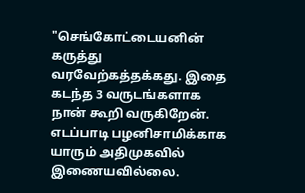"செங்கோட்டையனின் கருத்து வரவேற்கத்தக்கது. இதை கடந்த 3 வருடங்களாக நான் கூறி வருகிறேன். எடப்பாடி பழனிசாமிக்காக யாரும் அதிமுகவில் இணையவில்லை.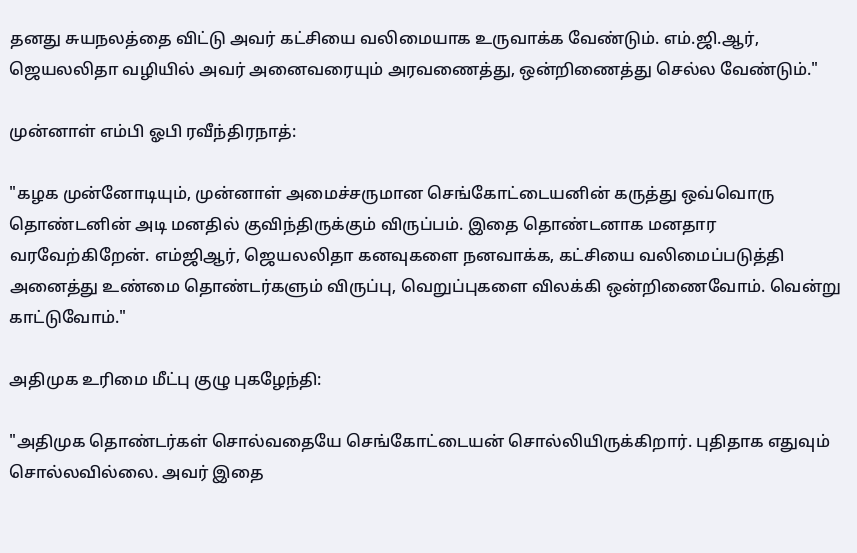தனது சுயநலத்தை விட்டு அவர் கட்சியை வலிமையாக உருவாக்க வேண்டும். எம்.ஜி.ஆர், ஜெயலலிதா வழியில் அவர் அனைவரையும் அரவணைத்து, ஒன்றிணைத்து செல்ல வேண்டும்."

முன்னாள் எம்பி ஓபி ரவீந்திரநாத்:

"கழக முன்னோடியும், முன்னாள் அமைச்சருமான செங்கோட்டையனின் கருத்து ஒவ்வொரு தொண்டனின் அடி மனதில் குவிந்திருக்கும் விருப்பம். இதை தொண்டனாக மனதார வரவேற்கிறேன். எம்ஜிஆர், ஜெயலலிதா கனவுகளை நனவாக்க, கட்சியை வலிமைப்படுத்தி அனைத்து உண்மை தொண்டர்களும் விருப்பு, வெறுப்புகளை விலக்கி ஒன்றிணைவோம். வென்று காட்டுவோம்."

அதிமுக உரிமை மீட்பு குழு புகழேந்தி:

"அதிமுக தொண்டர்கள் சொல்வதையே செங்கோட்டையன் சொல்லியிருக்கிறார். புதிதாக எதுவும் சொல்லவில்லை. அவர் இதை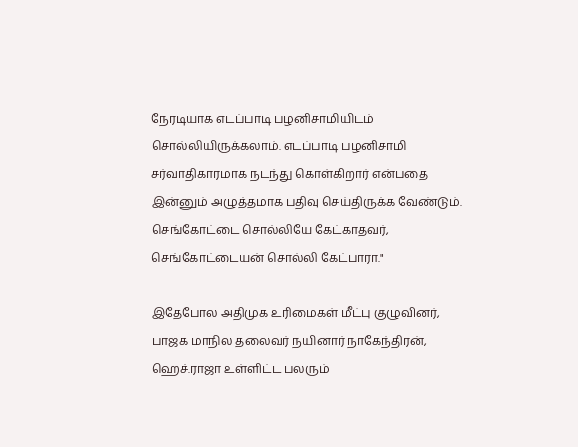நேரடியாக எடப்பாடி பழனிசாமியிடம் சொல்லியிருக்கலாம். எடப்பாடி பழனிசாமி சர்வாதிகாரமாக நடந்து கொள்கிறார் என்பதை இன்னும் அழுத்தமாக பதிவு செய்திருக்க வேண்டும். செங்கோட்டை சொல்லியே கேட்காதவர், செங்கோட்டையன் சொல்லி கேட்பாரா."

இதேபோல அதிமுக உரிமைகள் மீட்பு குழுவினர், பாஜக மாநில தலைவர் நயினார் நாகேந்திரன், ஹெச்.ராஜா உள்ளிட்ட பலரும்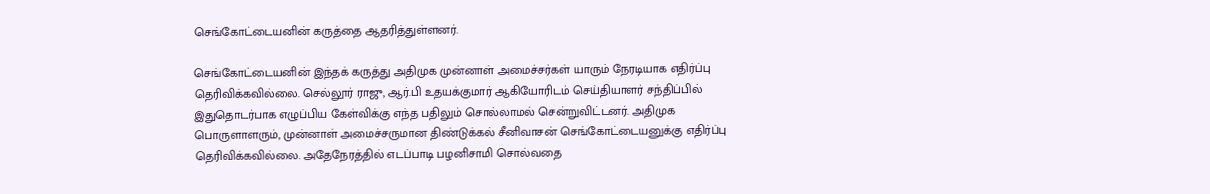செங்கோட்டையனின் கருத்தை ஆதரித்துள்ளனர்.

செங்கோட்டையனின் இந்தக் கருத்து அதிமுக முன்னாள் அமைச்சர்கள் யாரும் நேரடியாக எதிர்ப்பு தெரிவிக்கவில்லை. செல்லூர் ராஜு, ஆர்.பி உதயக்குமார் ஆகியோரிடம் செய்தியாளர் சந்திப்பில் இதுதொடர்பாக எழுப்பிய கேள்விக்கு எந்த பதிலும் சொல்லாமல் சென்றுவிட்டனர். அதிமுக பொருளாளரும், முன்னாள் அமைச்சருமான திண்டுக்கல் சீனிவாசன் செங்கோட்டையனுக்கு எதிர்ப்பு தெரிவிக்கவில்லை. அதேநேரத்தில் எடப்பாடி பழனிசாமி சொல்வதை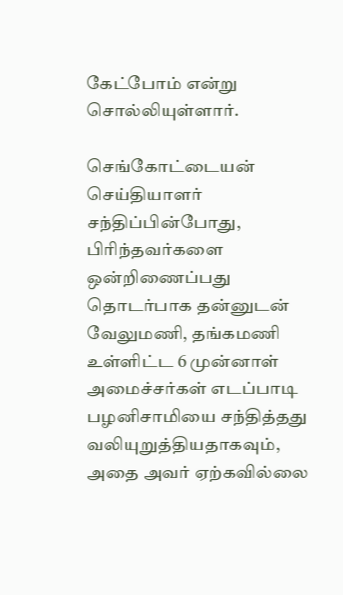கேட்போம் என்று சொல்லியுள்ளார்.

செங்கோட்டையன் செய்தியாளர் சந்திப்பின்போது, பிரிந்தவர்களை ஒன்றிணைப்பது தொடர்பாக தன்னுடன் வேலுமணி, தங்கமணி உள்ளிட்ட 6 முன்னாள் அமைச்சர்கள் எடப்பாடி பழனிசாமியை சந்தித்தது வலியுறுத்தியதாகவும், அதை அவர் ஏற்கவில்லை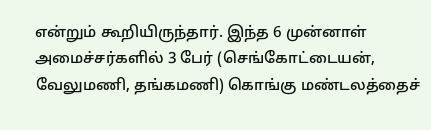என்றும் கூறியிருந்தார். இந்த 6 முன்னாள் அமைச்சர்களில் 3 பேர் (செங்கோட்டையன், வேலுமணி, தங்கமணி) கொங்கு மண்டலத்தைச்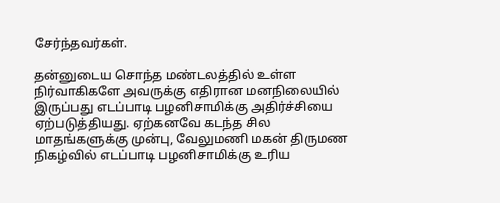சேர்ந்தவர்கள்.

தன்னுடைய சொந்த மண்டலத்தில் உள்ள நிர்வாகிகளே அவருக்கு எதிரான மனநிலையில் இருப்பது எடப்பாடி பழனிசாமிக்கு அதிர்ச்சியை ஏற்படுத்தியது. ஏற்கனவே கடந்த சில மாதங்களுக்கு முன்பு, வேலுமணி மகன் திருமண நிகழ்வில் எடப்பாடி பழனிசாமிக்கு உரிய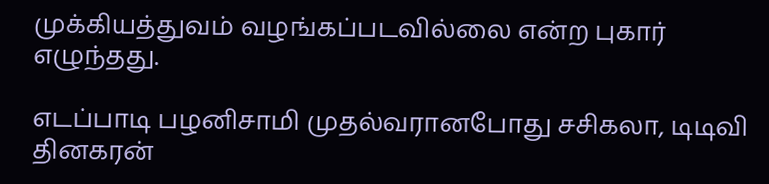முக்கியத்துவம் வழங்கப்படவில்லை என்ற புகார் எழுந்தது.

எடப்பாடி பழனிசாமி முதல்வரானபோது சசிகலா, டிடிவி தினகரன்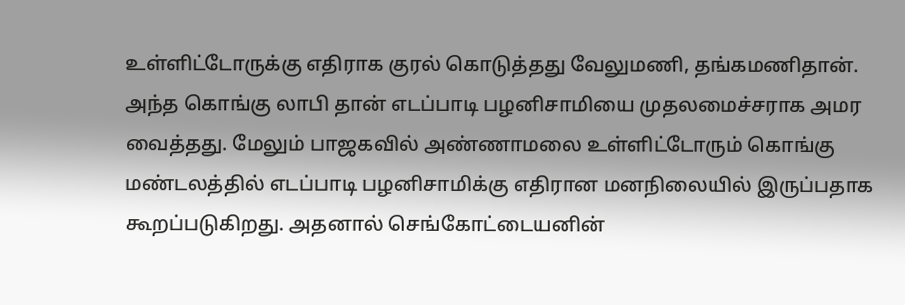உள்ளிட்டோருக்கு எதிராக குரல் கொடுத்தது வேலுமணி, தங்கமணிதான். அந்த கொங்கு லாபி தான் எடப்பாடி பழனிசாமியை முதலமைச்சராக அமர வைத்தது. மேலும் பாஜகவில் அண்ணாமலை உள்ளிட்டோரும் கொங்கு மண்டலத்தில் எடப்பாடி பழனிசாமிக்கு எதிரான மனநிலையில் இருப்பதாக கூறப்படுகிறது. அதனால் செங்கோட்டையனின்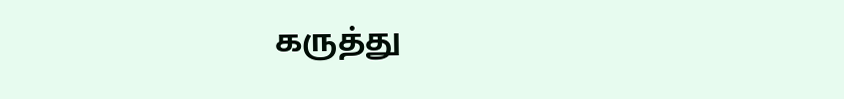கருத்து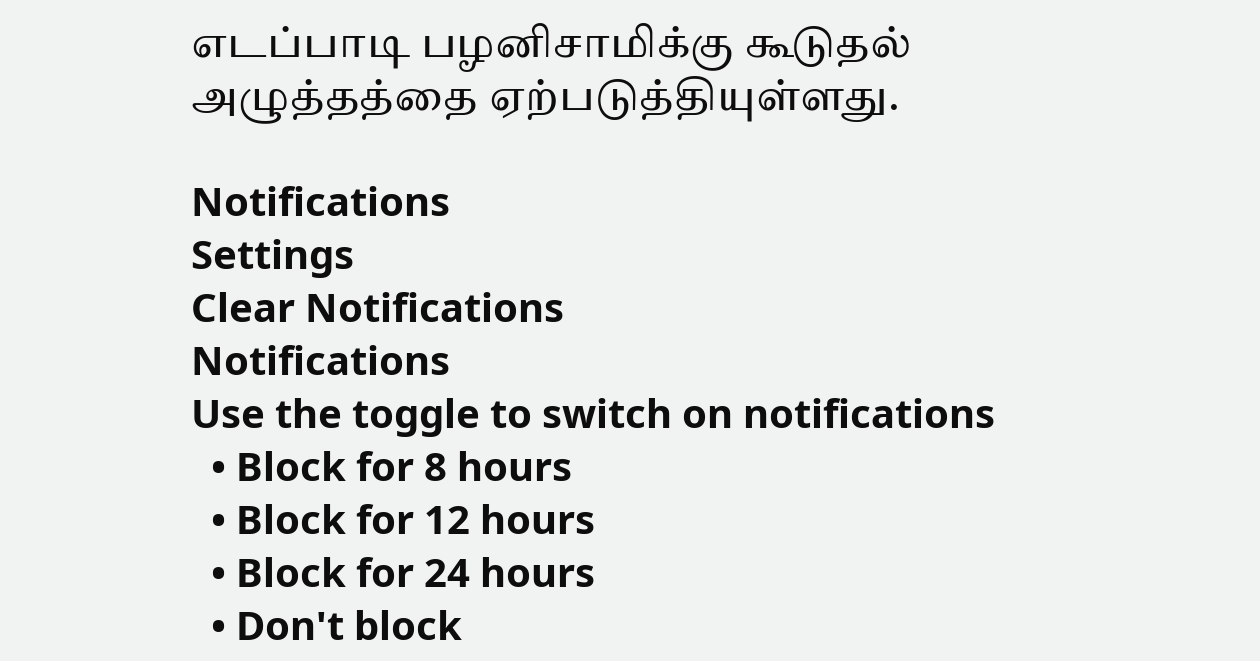எடப்பாடி பழனிசாமிக்கு கூடுதல் அழுத்தத்தை ஏற்படுத்தியுள்ளது.

Notifications
Settings
Clear Notifications
Notifications
Use the toggle to switch on notifications
  • Block for 8 hours
  • Block for 12 hours
  • Block for 24 hours
  • Don't block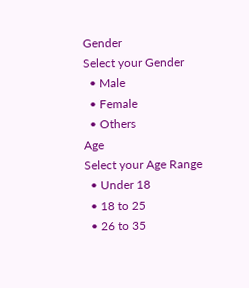Gender
Select your Gender
  • Male
  • Female
  • Others
Age
Select your Age Range
  • Under 18
  • 18 to 25
  • 26 to 35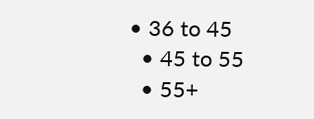• 36 to 45
  • 45 to 55
  • 55+